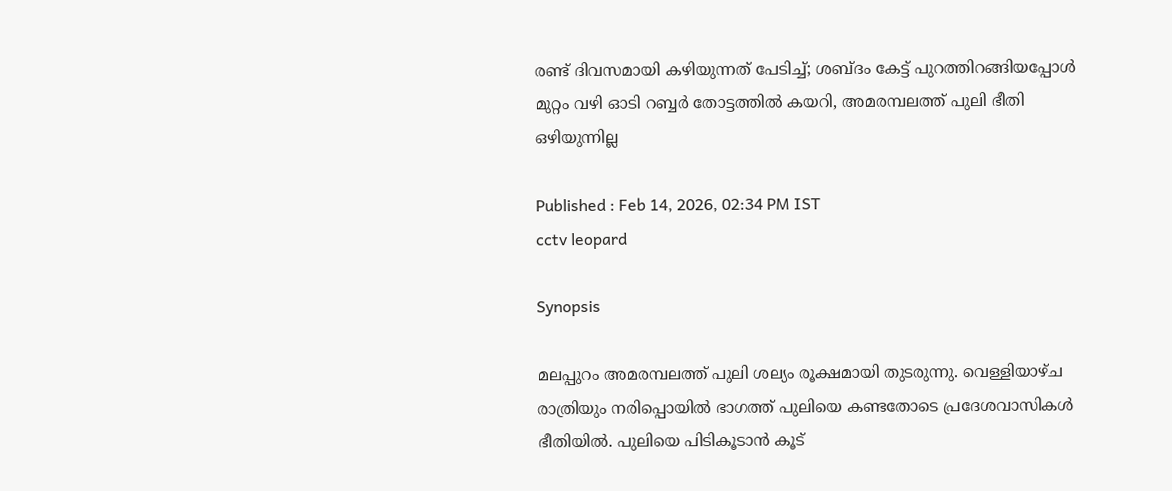രണ്ട് ദിവസമായി കഴിയുന്നത് പേടിച്ച്; ശബ്ദം കേട്ട് പുറത്തിറങ്ങിയപ്പോൾ മുറ്റം വഴി ഓടി റബ്ബര്‍ തോട്ടത്തിൽ കയറി, അമരമ്പലത്ത് പുലി ഭീതി ഒഴിയുന്നില്ല

Published : Feb 14, 2026, 02:34 PM IST
cctv leopard

Synopsis

മലപ്പുറം അമരമ്പലത്ത് പുലി ശല്യം രൂക്ഷമായി തുടരുന്നു. വെള്ളിയാഴ്ച രാത്രിയും നരിപ്പൊയിൽ ഭാഗത്ത് പുലിയെ കണ്ടതോടെ പ്രദേശവാസികൾ ഭീതിയിൽ. പുലിയെ പിടികൂടാൻ കൂട്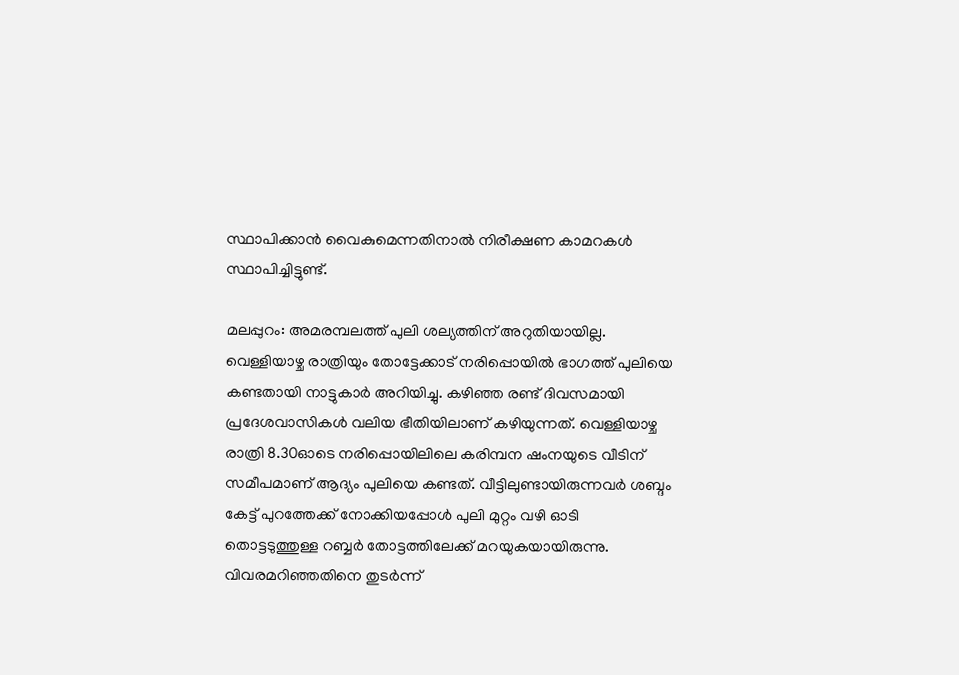സ്ഥാപിക്കാൻ വൈകുമെന്നതിനാൽ നിരീക്ഷണ കാമറകൾ സ്ഥാപിച്ചിട്ടുണ്ട്.

മലപ്പുറം: അമരമ്പലത്ത് പുലി ശല്യത്തിന് അറുതിയായില്ല. വെള്ളിയാഴ്ച രാത്രിയും തോട്ടേക്കാട് നരിപ്പൊയിൽ ഭാഗത്ത് പുലിയെ കണ്ടതായി നാട്ടുകാര്‍ അറിയിച്ചു. കഴിഞ്ഞ രണ്ട് ദിവസമായി പ്രദേശവാസികള്‍ വലിയ ഭീതിയിലാണ് കഴിയുന്നത്. വെള്ളിയാഴ്ച രാത്രി 8.30ഓടെ നരിപ്പൊയിലിലെ കരിമ്പന ഷംനയുടെ വീടിന് സമീപമാണ് ആദ്യം പുലിയെ കണ്ടത്. വീട്ടിലുണ്ടായിരുന്നവര്‍ ശബ്ദം കേട്ട് പുറത്തേക്ക് നോക്കിയപ്പോള്‍ പുലി മുറ്റം വഴി ഓടി തൊട്ടടുത്തുള്ള റബ്ബര്‍ തോട്ടത്തിലേക്ക് മറയുകയായിരുന്നു. വിവരമറിഞ്ഞതിനെ തുടര്‍ന്ന്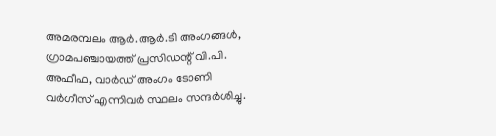അമരമ്പലം ആര്‍.ആര്‍.ടി അംഗങ്ങള്‍, ഗ്രാമപഞ്ചായത്ത് പ്രസിഡന്റ് വി.പി. അഫീഫ, വാര്‍ഡ് അംഗം ടോണി വര്‍ഗീസ് എന്നിവര്‍ സ്ഥലം സന്ദര്‍ശിച്ചു.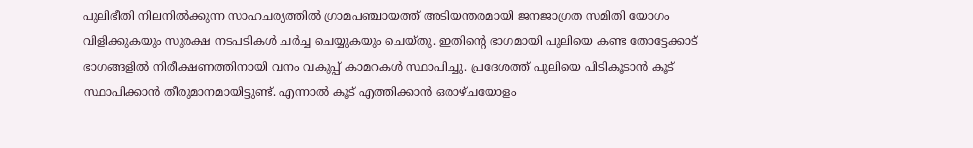പുലിഭീതി നിലനില്‍ക്കുന്ന സാഹചര്യത്തില്‍ ഗ്രാമപഞ്ചായത്ത് അടിയന്തരമായി ജനജാഗ്രത സമിതി യോഗം വിളിക്കുകയും സുരക്ഷ നടപടികള്‍ ചര്‍ച്ച ചെയ്യുകയും ചെയ്തു. ഇതിന്റെ ഭാഗമായി പുലിയെ കണ്ട തോട്ടേക്കാട് ഭാഗങ്ങളില്‍ നിരീക്ഷണത്തിനായി വനം വകുപ്പ് കാമറകള്‍ സ്ഥാപിച്ചു. പ്രദേശത്ത് പുലിയെ പിടികൂടാന്‍ കൂട് സ്ഥാപിക്കാന്‍ തീരുമാനമായിട്ടുണ്ട്. എന്നാല്‍ കൂട് എത്തിക്കാന്‍ ഒരാഴ്ചയോളം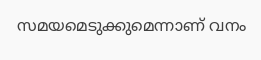സമയമെടുക്കുമെന്നാണ് വനം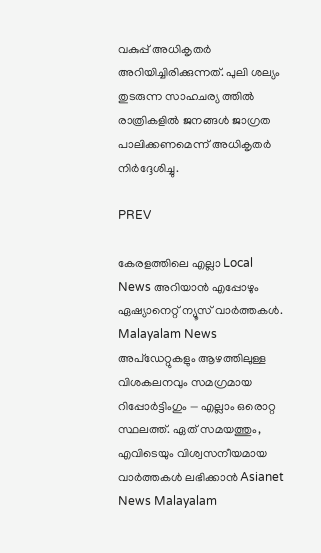വകുപ്പ് അധികൃതര്‍ അറിയിച്ചിരിക്കുന്നത്. പുലി ശല്യം തുടരുന്ന സാഹചര്യ ത്തില്‍ രാത്രികളില്‍ ജനങ്ങള്‍ ജാഗ്രത പാലിക്കണമെന്ന് അധികൃതര്‍ നിര്‍ദ്ദേശിച്ചു.

PREV

കേരളത്തിലെ എല്ലാ Local News അറിയാൻ എപ്പോഴും ഏഷ്യാനെറ്റ് ന്യൂസ് വാർത്തകൾ. Malayalam News  അപ്‌ഡേറ്റുകളും ആഴത്തിലുള്ള വിശകലനവും സമഗ്രമായ റിപ്പോർട്ടിംഗും — എല്ലാം ഒരൊറ്റ സ്ഥലത്ത്. ഏത് സമയത്തും, എവിടെയും വിശ്വസനീയമായ വാർത്തകൾ ലഭിക്കാൻ Asianet News Malayalam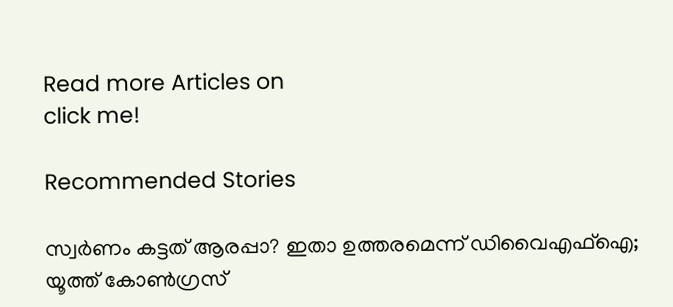Read more Articles on
click me!

Recommended Stories

സ്വർണം കട്ടത് ആരപ്പാ? ഇതാ ഉത്തരമെന്ന് ഡിവൈഎഫ്ഐ; യൂത്ത് കോൺഗ്രസ്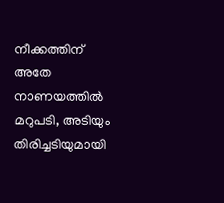നീക്കത്തിന് അതേ നാണയത്തിൽ മറുപടി, അടിയും തിരിച്ചടിയുമായി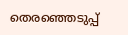തെരഞ്ഞെടുപ്പ്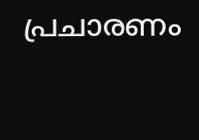പ്രചാരണം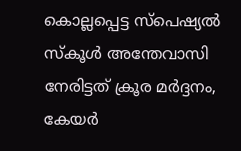കൊല്ലപ്പെട്ട സ്പെഷ്യൽ സ്കൂൾ അന്തേവാസി നേരിട്ടത് ക്രൂര മർദ്ദനം, കേയർ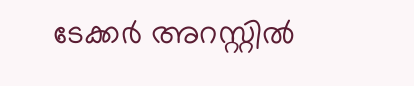ടേക്കർ അറസ്റ്റിൽ